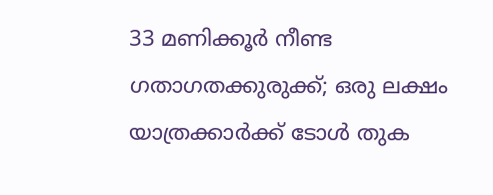33 മണിക്കൂർ നീണ്ട ഗതാഗതക്കുരുക്ക്; ഒരു ലക്ഷം യാത്രക്കാർക്ക് ടോൾ തുക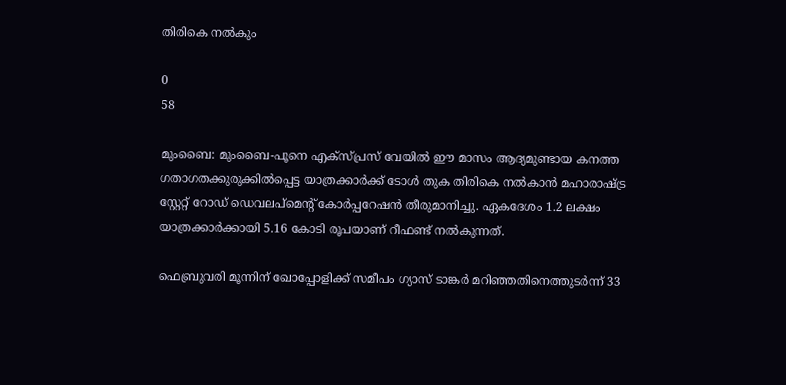തിരികെ നൽകും

0
58

മുംബൈ: മുംബൈ-പൂനെ എക്സ്പ്രസ് വേയിൽ ഈ മാസം ആദ്യമുണ്ടായ കനത്ത ഗതാഗതക്കുരുക്കിൽപ്പെട്ട യാത്രക്കാർക്ക് ടോൾ തുക തിരികെ നൽകാൻ മഹാരാഷ്ട്ര സ്റ്റേറ്റ് റോഡ് ഡെവലപ്‌മെന്റ് കോർപ്പറേഷൻ തീരുമാനിച്ചു. ഏകദേശം 1.2 ലക്ഷം യാത്രക്കാർക്കായി 5.16 കോടി രൂപയാണ് റീഫണ്ട് നൽകുന്നത്.

ഫെബ്രുവരി മൂന്നിന് ഖോപ്പോളിക്ക് സമീപം ഗ്യാസ് ടാങ്കർ മറിഞ്ഞതിനെത്തുടർന്ന് 33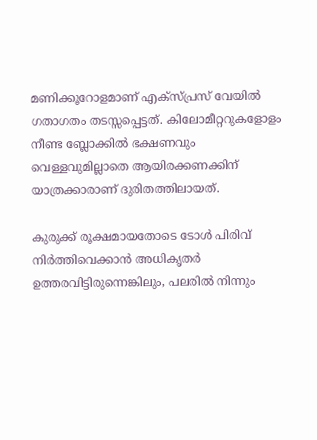മണിക്കൂറോളമാണ് എക്സ്പ്രസ് വേയിൽ ഗതാഗതം തടസ്സപ്പെട്ടത്. കിലോമീറ്ററുകളോളം നീണ്ട ബ്ലോക്കിൽ ഭക്ഷണവും വെള്ളവുമില്ലാതെ ആയിരക്കണക്കിന് യാത്രക്കാരാണ് ദുരിതത്തിലായത്.

കുരുക്ക് രൂക്ഷമായതോടെ ടോൾ പിരിവ് നിർത്തിവെക്കാൻ അധികൃതർ ഉത്തരവിട്ടിരുന്നെങ്കിലും, പലരിൽ നിന്നും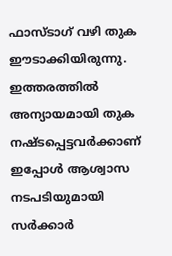ഫാസ്‌ടാഗ് വഴി തുക ഈടാക്കിയിരുന്നു. ഇത്തരത്തിൽ അന്യായമായി തുക നഷ്ടപ്പെട്ടവർക്കാണ് ഇപ്പോൾ ആശ്വാസ നടപടിയുമായി സർക്കാർ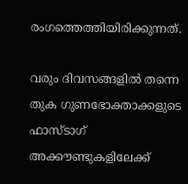രംഗത്തെത്തിയിരിക്കുന്നത്.

വരും ദിവസങ്ങളിൽ തന്നെ തുക ഗുണഭോക്താക്കളുടെ ഫാസ്‌ടാഗ് അക്കൗണ്ടുകളിലേക്ക്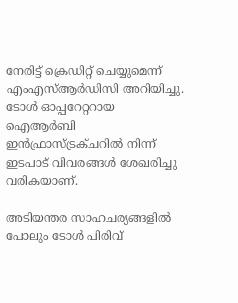നേരിട്ട് ക്രെഡിറ്റ് ചെയ്യുമെന്ന് എംഎസ്ആർഡിസി അറിയിച്ചു. ടോൾ ഓപ്പറേറ്ററായ ഐആർബി ഇൻഫ്രാസ്ട്രക്ചറിൽ നിന്ന് ഇടപാട് വിവരങ്ങൾ ശേഖരിച്ചു വരികയാണ്.

അടിയന്തര സാഹചര്യങ്ങളിൽ പോലും ടോൾ പിരിവ്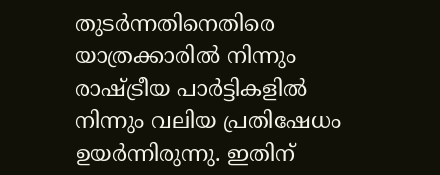തുടർന്നതിനെതിരെ യാത്രക്കാരിൽ നിന്നും രാഷ്ട്രീയ പാർട്ടികളിൽ നിന്നും വലിയ പ്രതിഷേധം ഉയർന്നിരുന്നു. ഇതിന്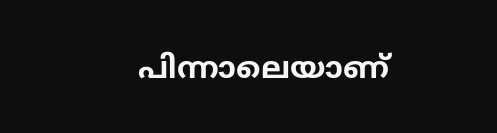പിന്നാലെയാണ്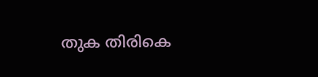തുക തിരികെ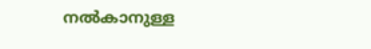നൽകാനുള്ള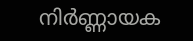നിർണ്ണായക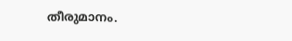തീരുമാനം.